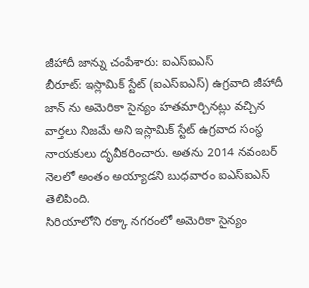జీహాదీ జాన్ను చంపేశారు: ఐఎస్ఐఎస్
బీరూట్: ఇస్లామిక్ స్టేట్ (ఐఎస్ఐఎస్) ఉగ్రవాది జీహాదీ జాన్ ను అమెరికా సైన్యం హతమార్చినట్లు వచ్చిన వార్తలు నిజమే అని ఇస్లామిక్ స్టేట్ ఉగ్రవాద సంస్థ నాయకులు దృవీకరించారు. అతను 2014 నవంబర్ నెలలో అంతం అయ్యాడని బుధవారం ఐఎస్ఐఎస్ తెలిపింది.
సిరియాలోని రక్కా నగరంలో అమెరికా సైన్యం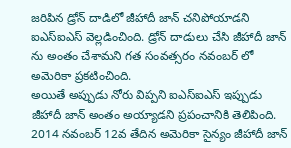జరిపిన డ్రోన్ దాడిలో జీహాదీ జాన్ చనిపోయాడని ఐఎస్ఐఎస్ వెల్లడించింది. డ్రోన్ దాడులు చేసి జీహాదీ జాన్ ను అంతం చేశామని గత సంవత్సరం నవంబర్ లో అమెరికా ప్రకటించింది.
అయితే అప్పుడు నోరు విప్పని ఐఎస్ఐఎస్ ఇప్పుడు జీహాదీ జాన్ అంతం అయ్యాడని ప్రపంచానికి తెలిపింది. 2014 నవంబర్ 12వ తేదిన అమెరికా సైన్యం జీహాదీ జాన్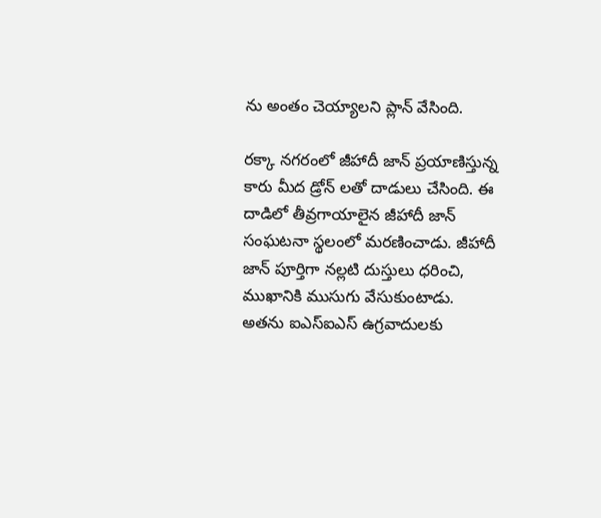ను అంతం చెయ్యాలని ప్లాన్ వేసింది.

రక్కా నగరంలో జీహాదీ జాన్ ప్రయాణిస్తున్న కారు మీద డ్రోన్ లతో దాడులు చేసింది. ఈ దాడిలో తీవ్రగాయాలైన జీహాదీ జాన్ సంఘటనా స్థలంలో మరణించాడు. జీహాదీ జాన్ పూర్తిగా నల్లటి దుస్తులు ధరించి, ముఖానికి ముసుగు వేసుకుంటాడు.
అతను ఐఎస్ఐఎస్ ఉగ్రవాదులకు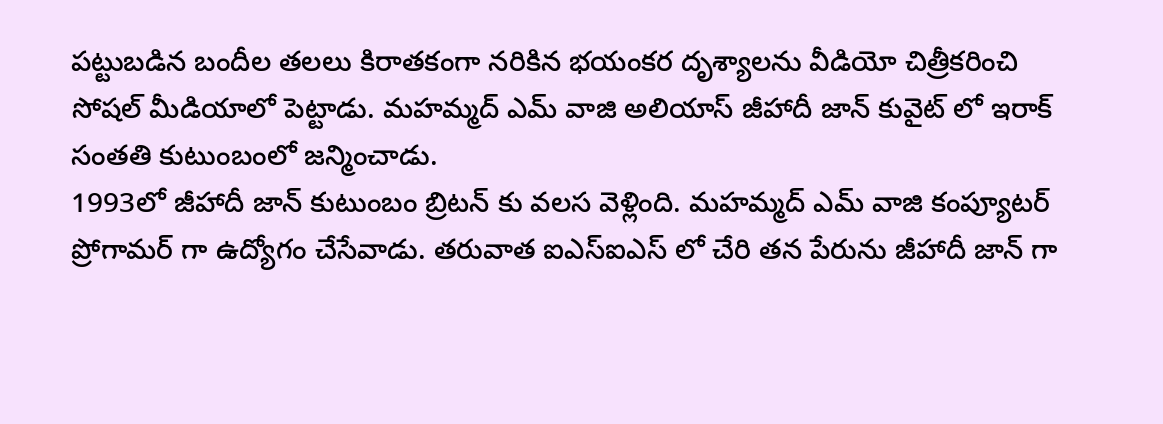పట్టుబడిన బందీల తలలు కిరాతకంగా నరికిన భయంకర దృశ్యాలను వీడియో చిత్రీకరించి సోషల్ మీడియాలో పెట్టాడు. మహమ్మద్ ఎమ్ వాజి అలియాస్ జీహాదీ జాన్ కువైట్ లో ఇరాక్ సంతతి కుటుంబంలో జన్మించాడు.
1993లో జీహాదీ జాన్ కుటుంబం బ్రిటన్ కు వలస వెళ్లింది. మహమ్మద్ ఎమ్ వాజి కంప్యూటర్ ప్రోగామర్ గా ఉద్యోగం చేసేవాడు. తరువాత ఐఎస్ఐఎస్ లో చేరి తన పేరును జీహాదీ జాన్ గా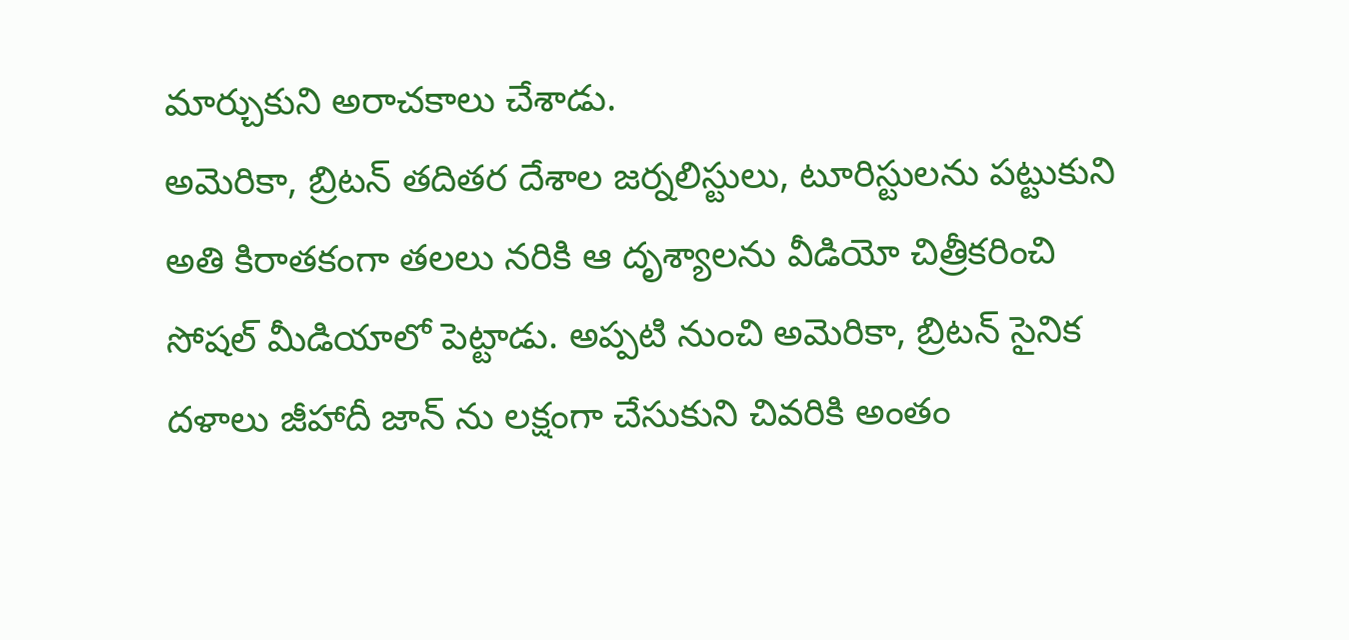మార్చుకుని అరాచకాలు చేశాడు.
అమెరికా, బ్రిటన్ తదితర దేశాల జర్నలిస్టులు, టూరిస్టులను పట్టుకుని అతి కిరాతకంగా తలలు నరికి ఆ దృశ్యాలను వీడియో చిత్రీకరించి సోషల్ మీడియాలో పెట్టాడు. అప్పటి నుంచి అమెరికా, బ్రిటన్ సైనిక దళాలు జీహాదీ జాన్ ను లక్షంగా చేసుకుని చివరికి అంతం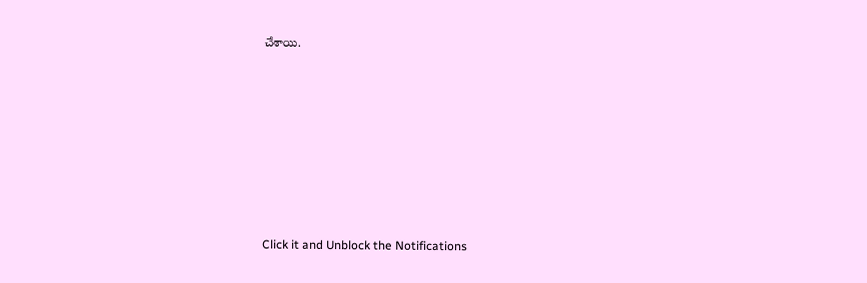చేశాయి.












Click it and Unblock the Notifications